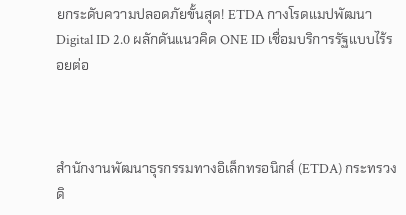ยกระดับความปลอดภัยขั้นสุด! ETDA กางโรดแมปพัฒนา Digital ID 2.0 ผลักดันแนวคิด ONE ID เชื่อมบริการรัฐแบบไร้รอยต่อ



สำนักงานพัฒนาธุรกรรมทางอิเล็กทรอนิกส์ (ETDA) กระทรวงดิ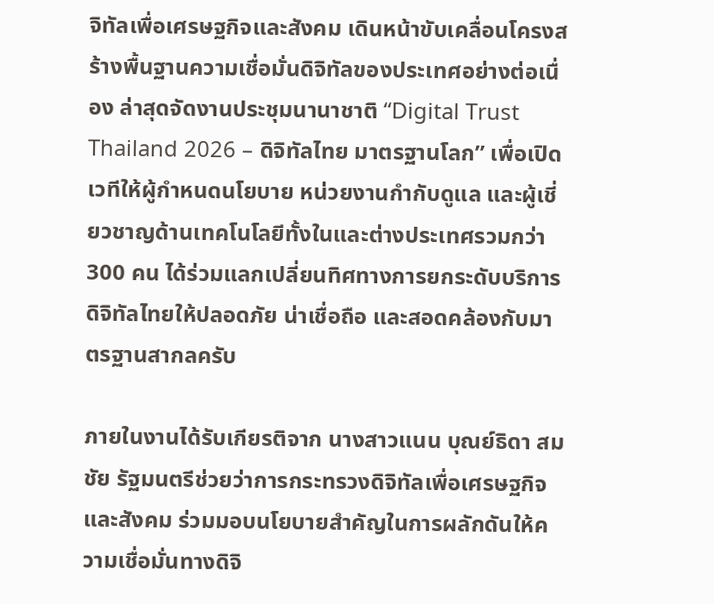จิทัลเพื่อเศรษฐกิจและสังคม เดินหน้าขับเคลื่อนโครงสร้างพื้นฐานความเชื่อมั่นดิจิทัลของประเทศอย่างต่อเนื่อง ล่าสุดจัดงานประชุมนานาชาติ “Digital Trust Thailand 2026 – ดิจิทัลไทย มาตรฐานโลก” เพื่อเปิดเวทีให้ผู้กำหนดนโยบาย หน่วยงานกำกับดูแล และผู้เชี่ยวชาญด้านเทคโนโลยีทั้งในและต่างประเทศรวมกว่า 300 คน ได้ร่วมแลกเปลี่ยนทิศทางการยกระดับบริการดิจิทัลไทยให้ปลอดภัย น่าเชื่อถือ และสอดคล้องกับมาตรฐานสากลครับ

ภายในงานได้รับเกียรติจาก นางสาวแนน บุณย์ธิดา สมชัย รัฐมนตรีช่วยว่าการกระทรวงดิจิทัลเพื่อเศรษฐกิจและสังคม ร่วมมอบนโยบายสำคัญในการผลักดันให้ความเชื่อมั่นทางดิจิ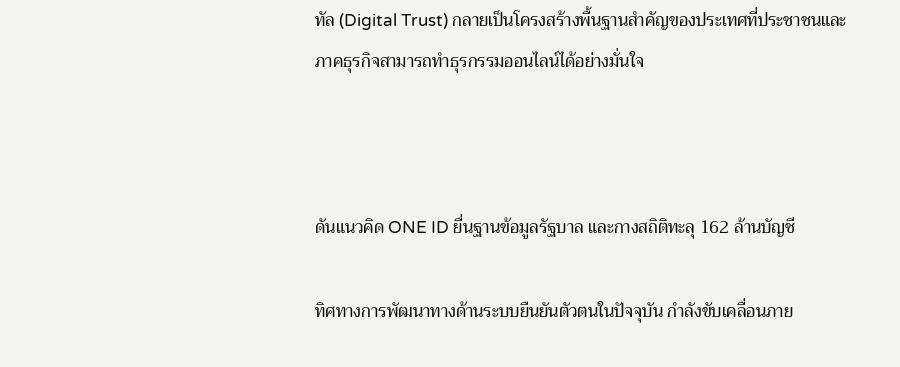ทัล (Digital Trust) กลายเป็นโครงสร้างพื้นฐานสำคัญของประเทศที่ประชาชนและภาคธุรกิจสามารถทำธุรกรรมออนไลน์ได้อย่างมั่นใจ



ดันแนวคิด ONE ID ยื่นฐานข้อมูลรัฐบาล และกางสถิติทะลุ 162 ล้านบัญชี

ทิศทางการพัฒนาทางด้านระบบยืนยันตัวตนในปัจจุบัน กำลังขับเคลื่อนภาย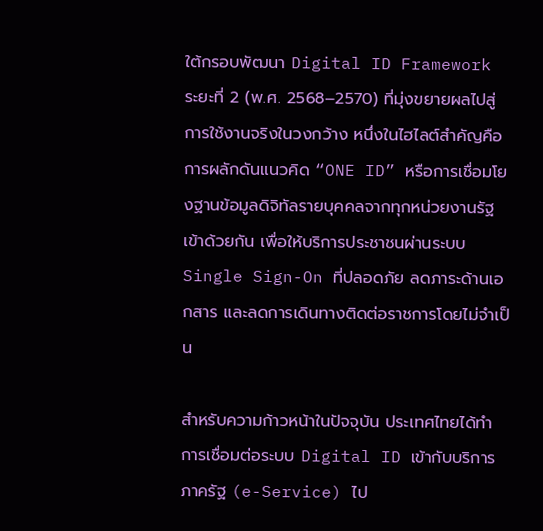ใต้กรอบพัฒนา Digital ID Framework ระยะที่ 2 (พ.ศ. 2568–2570) ที่มุ่งขยายผลไปสู่การใช้งานจริงในวงกว้าง หนึ่งในไฮไลต์สำคัญคือการผลักดันแนวคิด “ONE ID” หรือการเชื่อมโยงฐานข้อมูลดิจิทัลรายบุคคลจากทุกหน่วยงานรัฐเข้าด้วยกัน เพื่อให้บริการประชาชนผ่านระบบ Single Sign-On ที่ปลอดภัย ลดภาระด้านเอกสาร และลดการเดินทางติดต่อราชการโดยไม่จำเป็น

สำหรับความก้าวหน้าในปัจจุบัน ประเทศไทยได้ทำการเชื่อมต่อระบบ Digital ID เข้ากับบริการภาครัฐ (e-Service) ไป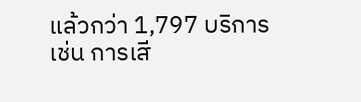แล้วกว่า 1,797 บริการ เช่น การเสี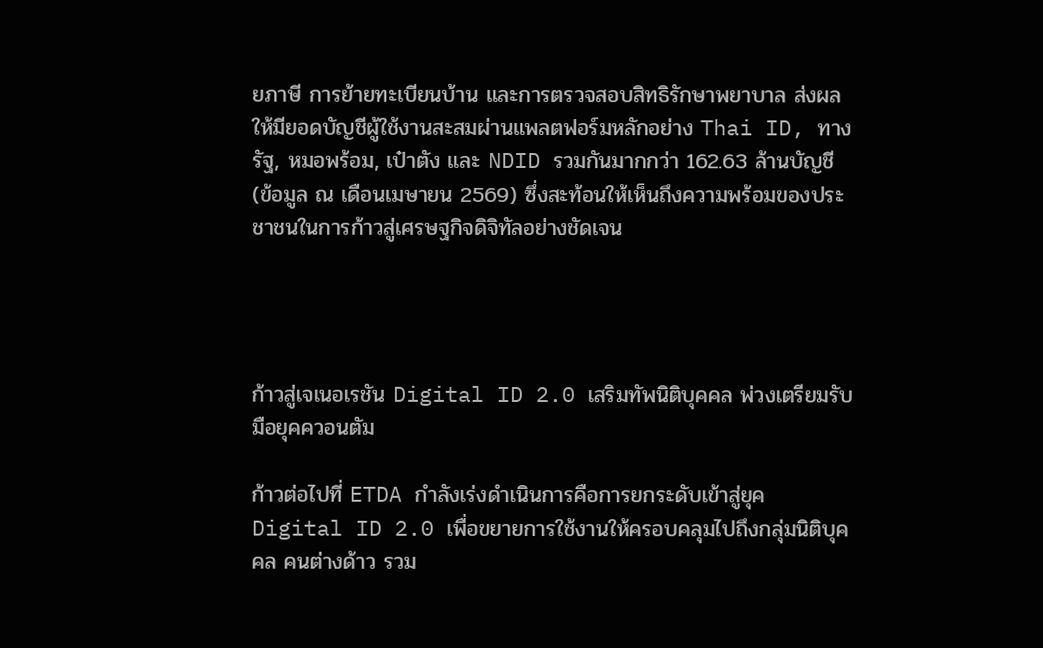ยภาษี การย้ายทะเบียนบ้าน และการตรวจสอบสิทธิรักษาพยาบาล ส่งผลให้มียอดบัญชีผู้ใช้งานสะสมผ่านแพลตฟอร์มหลักอย่าง Thai ID, ทางรัฐ, หมอพร้อม, เป๋าตัง และ NDID รวมกันมากกว่า 162.63 ล้านบัญชี (ข้อมูล ณ เดือนเมษายน 2569) ซึ่งสะท้อนให้เห็นถึงความพร้อมของประชาชนในการก้าวสู่เศรษฐกิจดิจิทัลอย่างชัดเจน




ก้าวสู่เจเนอเรชัน Digital ID 2.0 เสริมทัพนิติบุคคล พ่วงเตรียมรับมือยุคควอนตัม

ก้าวต่อไปที่ ETDA กำลังเร่งดำเนินการคือการยกระดับเข้าสู่ยุค Digital ID 2.0 เพื่อขยายการใช้งานให้ครอบคลุมไปถึงกลุ่มนิติบุคคล คนต่างด้าว รวม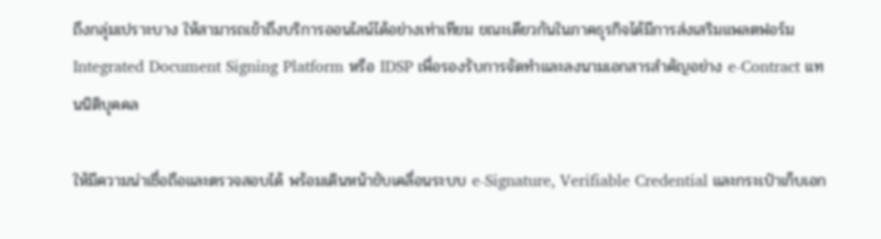ถึงกลุ่มเปราะบาง ให้สามารถเข้าถึงบริการออนไลน์ได้อย่างเท่าเทียม ขณะเดียวกันในภาคธุรกิจได้มีการส่งเสริมแพลตฟอร์ม Integrated Document Signing Platform หรือ IDSP เพื่อรองรับการจัดทำและลงนามเอกสารสำคัญอย่าง e-Contract แทนนิติบุคคล

ให้มีความน่าเชื่อถือและตรวจสอบได้ พร้อมเดินหน้าขับเคลื่อนระบบ e-Signature, Verifiable Credential และกระเป๋าเก็บเอก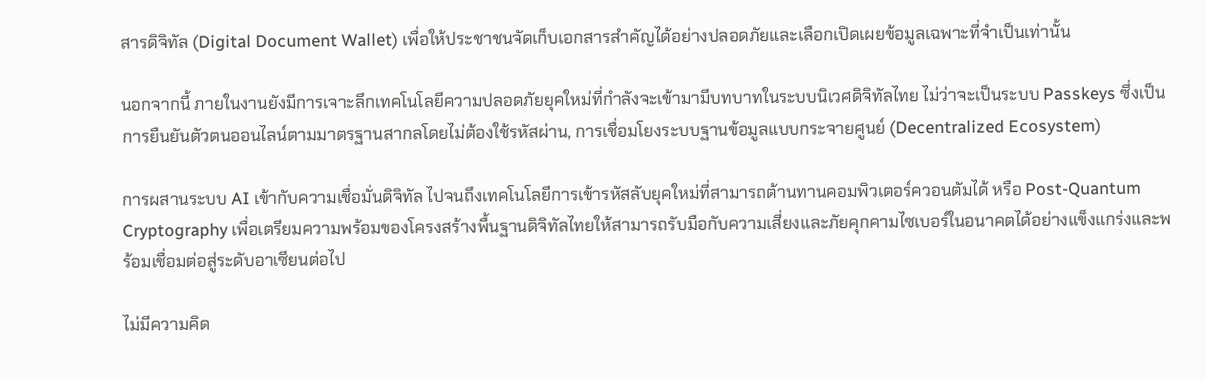สารดิจิทัล (Digital Document Wallet) เพื่อให้ประชาชนจัดเก็บเอกสารสำคัญได้อย่างปลอดภัยและเลือกเปิดเผยข้อมูลเฉพาะที่จำเป็นเท่านั้น

นอกจากนี้ ภายในงานยังมีการเจาะลึกเทคโนโลยีความปลอดภัยยุคใหม่ที่กำลังจะเข้ามามีบทบาทในระบบนิเวศดิจิทัลไทย ไม่ว่าจะเป็นระบบ Passkeys ซึ่งเป็นการยืนยันตัวตนออนไลน์ตามมาตรฐานสากลโดยไม่ต้องใช้รหัสผ่าน, การเชื่อมโยงระบบฐานข้อมูลแบบกระจายศูนย์ (Decentralized Ecosystem)

การผสานระบบ AI เข้ากับความเชื่อมั่นดิจิทัล ไปจนถึงเทคโนโลยีการเข้ารหัสลับยุคใหม่ที่สามารถต้านทานคอมพิวเตอร์ควอนตัมได้ หรือ Post-Quantum Cryptography เพื่อเตรียมความพร้อมของโครงสร้างพื้นฐานดิจิทัลไทยให้สามารถรับมือกับความเสี่ยงและภัยคุกคามไซเบอร์ในอนาคตได้อย่างแข็งแกร่งและพร้อมเชื่อมต่อสู่ระดับอาเซียนต่อไป

ไม่มีความคิด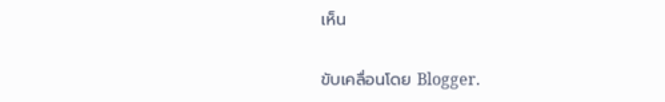เห็น

ขับเคลื่อนโดย Blogger.